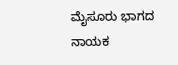ಮೈಸೂರು ಭಾಗದ ನಾಯಕ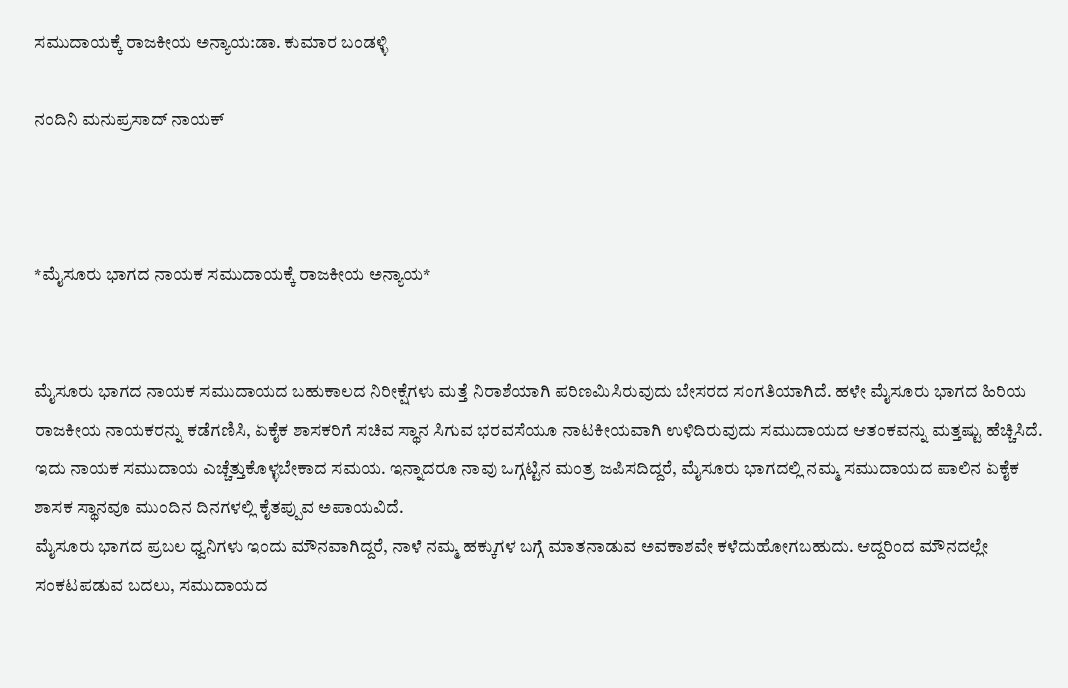ಸಮುದಾಯಕ್ಕೆ ರಾಜಕೀಯ ಅನ್ಯಾಯ:ಡಾ. ಕುಮಾರ ಬಂಡಳ್ಳಿ

ನಂದಿನಿ ಮನುಪ್ರಸಾದ್ ನಾಯಕ್



*ಮೈಸೂರು ಭಾಗದ ನಾಯಕ ಸಮುದಾಯಕ್ಕೆ ರಾಜಕೀಯ ಅನ್ಯಾಯ*


ಮೈಸೂರು ಭಾಗದ ನಾಯಕ ಸಮುದಾಯದ ಬಹುಕಾಲದ ನಿರೀಕ್ಷೆಗಳು ಮತ್ತೆ ನಿರಾಶೆಯಾಗಿ ಪರಿಣಮಿಸಿರುವುದು ಬೇಸರದ ಸಂಗತಿಯಾಗಿದೆ. ಹಳೇ ಮೈಸೂರು ಭಾಗದ ಹಿರಿಯ ರಾಜಕೀಯ ನಾಯಕರನ್ನು ಕಡೆಗಣಿಸಿ, ಏಕೈಕ ಶಾಸಕರಿಗೆ ಸಚಿವ ಸ್ಥಾನ ಸಿಗುವ ಭರವಸೆಯೂ ನಾಟಕೀಯವಾಗಿ ಉಳಿದಿರುವುದು ಸಮುದಾಯದ ಆತಂಕವನ್ನು ಮತ್ತಷ್ಟು ಹೆಚ್ಚಿಸಿದೆ.
ಇದು ನಾಯಕ ಸಮುದಾಯ ಎಚ್ಚೆತ್ತುಕೊಳ್ಳಬೇಕಾದ ಸಮಯ. ಇನ್ನಾದರೂ ನಾವು ಒಗ್ಗಟ್ಟಿನ ಮಂತ್ರ ಜಪಿಸದಿದ್ದರೆ, ಮೈಸೂರು ಭಾಗದಲ್ಲಿ ನಮ್ಮ ಸಮುದಾಯದ ಪಾಲಿನ ಏಕೈಕ ಶಾಸಕ ಸ್ಥಾನವೂ ಮುಂದಿನ ದಿನಗಳಲ್ಲಿ ಕೈತಪ್ಪುವ ಅಪಾಯವಿದೆ.
ಮೈಸೂರು ಭಾಗದ ಪ್ರಬಲ ಧ್ವನಿಗಳು ಇಂದು ಮೌನವಾಗಿದ್ದರೆ, ನಾಳೆ ನಮ್ಮ ಹಕ್ಕುಗಳ ಬಗ್ಗೆ ಮಾತನಾಡುವ ಅವಕಾಶವೇ ಕಳೆದುಹೋಗಬಹುದು. ಆದ್ದರಿಂದ ಮೌನದಲ್ಲೇ ಸಂಕಟಪಡುವ ಬದಲು, ಸಮುದಾಯದ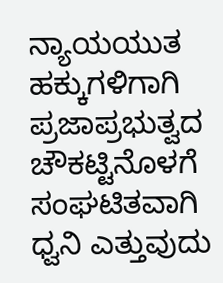ನ್ಯಾಯಯುತ ಹಕ್ಕುಗಳಿಗಾಗಿ ಪ್ರಜಾಪ್ರಭುತ್ವದ ಚೌಕಟ್ಟಿನೊಳಗೆ ಸಂಘಟಿತವಾಗಿ ಧ್ವನಿ ಎತ್ತುವುದು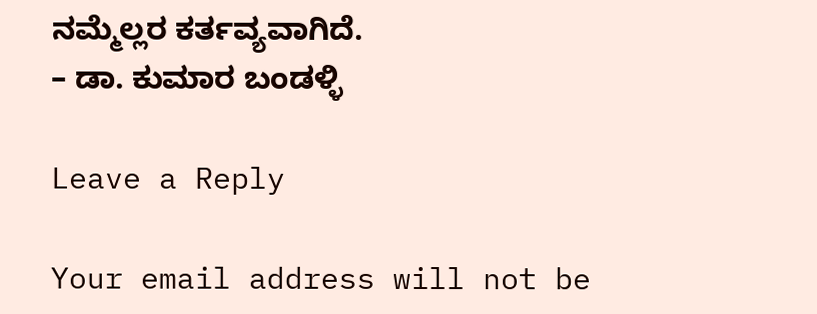ನಮ್ಮೆಲ್ಲರ ಕರ್ತವ್ಯವಾಗಿದೆ.
– ಡಾ. ಕುಮಾರ ಬಂಡಳ್ಳಿ

Leave a Reply

Your email address will not be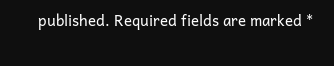published. Required fields are marked *